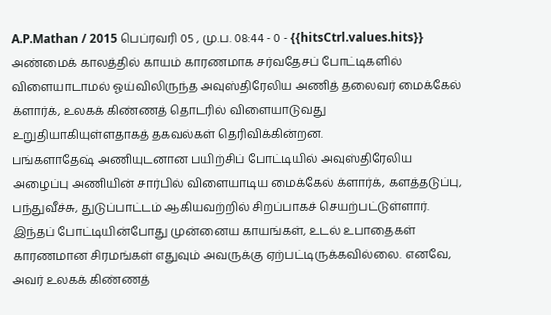A.P.Mathan / 2015 பெப்ரவரி 05 , மு.ப. 08:44 - 0 - {{hitsCtrl.values.hits}}
அண்மைக் காலத்தில் காயம் காரணமாக சர்வதேசப் போட்டிகளில் விளையாடாமல் ஓய்விலிருந்த அவுஸ்திரேலிய அணித் தலைவர் மைக்கேல் க்ளார்க், உலகக் கிண்ணத் தொடரில் விளையாடுவது உறுதியாகியுள்ளதாகத் தகவல்கள் தெரிவிக்கின்றன.
பங்களாதேஷ் அணியுடனான பயிற்சிப் போட்டியில் அவுஸ்திரேலிய அழைப்பு அணியின் சார்பில் விளையாடிய மைக்கேல் க்ளார்க், களத்தடுப்பு, பந்துவீச்சு, துடுப்பாட்டம் ஆகியவற்றில் சிறப்பாகச் செயற்பட்டுள்ளார். இந்தப் போட்டியின்போது முன்னைய காயங்கள், உடல் உபாதைகள் காரணமான சிரமங்கள் எதுவும் அவருக்கு ஏற்பட்டிருக்கவில்லை. எனவே, அவர் உலகக் கிண்ணத்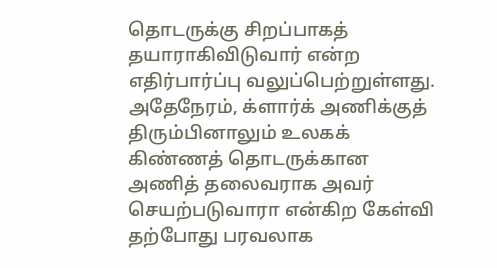தொடருக்கு சிறப்பாகத் தயாராகிவிடுவார் என்ற எதிர்பார்ப்பு வலுப்பெற்றுள்ளது.
அதேநேரம், க்ளார்க் அணிக்குத் திரும்பினாலும் உலகக் கிண்ணத் தொடருக்கான அணித் தலைவராக அவர் செயற்படுவாரா என்கிற கேள்வி தற்போது பரவலாக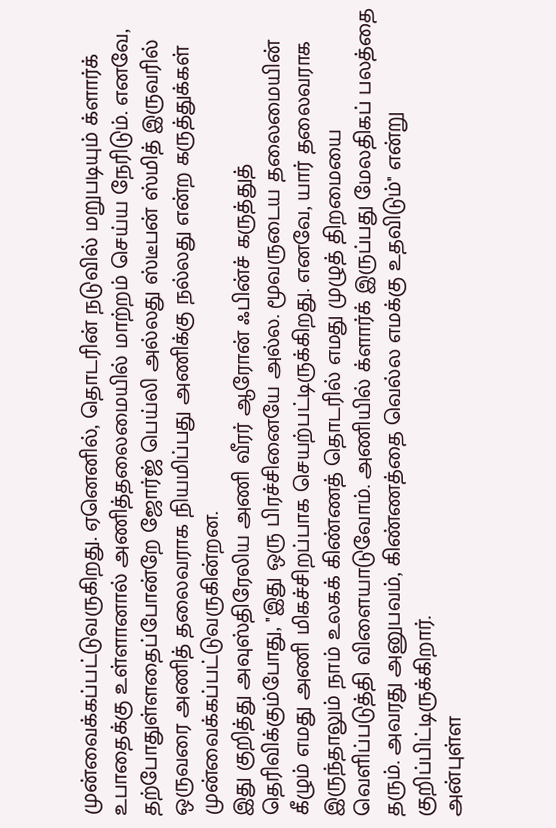முன்வைக்கப்பட்டுவருகிறது. ஏனெனில், தொடரின் நடுவில் மறுபடியும் க்ளார்க் உபாதைக்கு உள்ளானால் அணித்தலைமையில் மாற்றம் செய்ய நேரிடும். எனவே, தற்போதுள்ளதைப்போன்றே ஜோர்ஜ் பெய்லி அல்லது ஸ்டீபன் ஸ்மித் இருவரில் ஒருவரை அணித் தலைவராக நியமிப்பது அணிக்கு நல்லது என்ற கருத்துக்கள் முன்வைக்கப்பட்டுவருகின்றன.
இது குறித்து அவுஸ்திரேலிய அணி வீரர் ஆரோன் ஃபின்ச் கருத்துத் தெரிவிக்கும்போது, ''இது ஒரு பிரச்சினையே அல்ல. மூவருடைய தலைமையின் கீழும் எமது அணி மிகச்சிறப்பாக செயற்பட்டிருக்கிறது. எனவே, யார் தலைவராக இருந்தாலும் நாம் உலகக் கிண்ணத் தொடரில் எமது முழுத் திறமையை வெளிப்படுத்தி விளையாடுவோம். அணியில் க்ளார்க் இருப்பது மேலதிகப் பலத்தை தரும். அவரது அனுபவம், கிண்ணத்தை வெல்ல எமக்கு உதவிடும்'' என்று குறிப்பிட்டிருக்கிறார்.
அன்புள்ள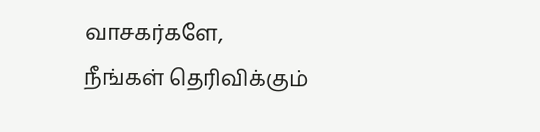வாசகர்களே,
நீங்கள் தெரிவிக்கும்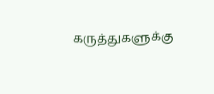கருத்துகளுக்கு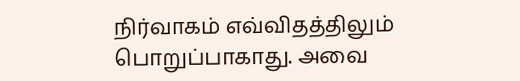நிர்வாகம் எவ்விதத்திலும் பொறுப்பாகாது. அவை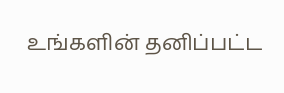உங்களின் தனிப்பட்ட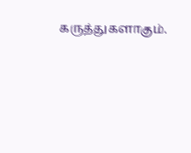கருத்துகளாகும்.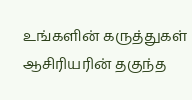உங்களின் கருத்துகள் ஆசிரியரின் தகுந்த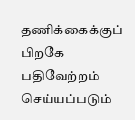தணிக்கைக்குப் பிறகே பதிவேற்றம் செய்யப்படும்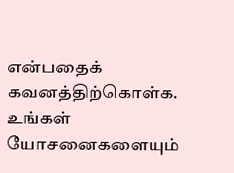என்பதைக் கவனத்திற்கொள்க. உங்கள் யோசனைகளையும்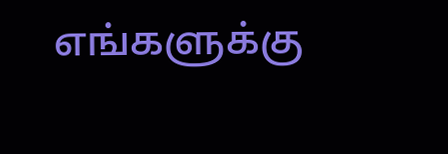எங்களுக்கு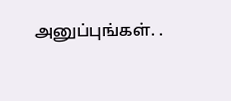அனுப்புங்கள். .